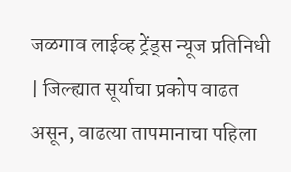जळगाव लाईव्ह ट्रेंड्स न्यूज प्रतिनिधी | जिल्ह्यात सूर्याचा प्रकोप वाढत असून, वाढत्या तापमानाचा पहिला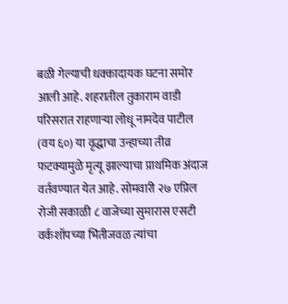बळी गेल्याची धक्कादायक घटना समोर आली आहे. शहरातील तुकाराम वाडी परिसरात राहणाऱ्या लोधू नामदेव पाटील (वय ६०) या वृद्धाचा उन्हाच्या तीव्र फटक्यामुळे मृत्यू झाल्याचा प्राथमिक अंदाज वर्तवण्यात येत आहे. सोमवारी २७ एप्रिल रोजी सकाळी ८ वाजेच्या सुमारास एसटी वर्कशॉपच्या भिंतीजवळ त्यांचा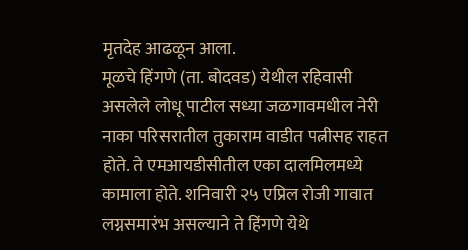मृतदेह आढळून आला.
मूळचे हिंगणे (ता. बोदवड) येथील रहिवासी असलेले लोधू पाटील सध्या जळगावमधील नेरी नाका परिसरातील तुकाराम वाडीत पत्नीसह राहत होते. ते एमआयडीसीतील एका दालमिलमध्ये कामाला होते. शनिवारी २५ एप्रिल रोजी गावात लग्नसमारंभ असल्याने ते हिंगणे येथे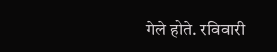गेले होते. रविवारी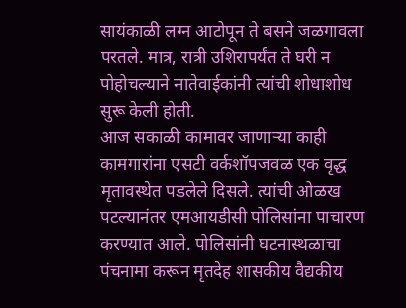सायंकाळी लग्न आटोपून ते बसने जळगावला परतले. मात्र, रात्री उशिरापर्यंत ते घरी न पोहोचल्याने नातेवाईकांनी त्यांची शोधाशोध सुरू केली होती.
आज सकाळी कामावर जाणाऱ्या काही कामगारांना एसटी वर्कशॉपजवळ एक वृद्ध मृतावस्थेत पडलेले दिसले. त्यांची ओळख पटल्यानंतर एमआयडीसी पोलिसांना पाचारण करण्यात आले. पोलिसांनी घटनास्थळाचा पंचनामा करून मृतदेह शासकीय वैद्यकीय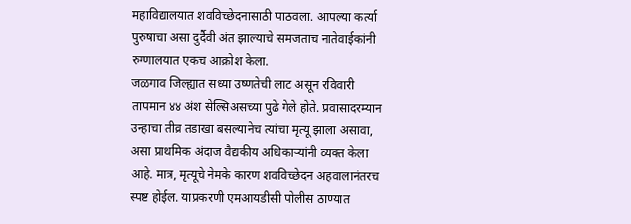महाविद्यालयात शवविच्छेदनासाठी पाठवला. आपल्या कर्त्या पुरुषाचा असा दुर्दैवी अंत झाल्याचे समजताच नातेवाईकांनी रुग्णालयात एकच आक्रोश केला.
जळगाव जिल्ह्यात सध्या उष्णतेची लाट असून रविवारी तापमान ४४ अंश सेल्सिअसच्या पुढे गेले होते. प्रवासादरम्यान उन्हाचा तीव्र तडाखा बसल्यानेच त्यांचा मृत्यू झाला असावा, असा प्राथमिक अंदाज वैद्यकीय अधिकाऱ्यांनी व्यक्त केला आहे. मात्र, मृत्यूचे नेमके कारण शवविच्छेदन अहवालानंतरच स्पष्ट होईल. याप्रकरणी एमआयडीसी पोलीस ठाण्यात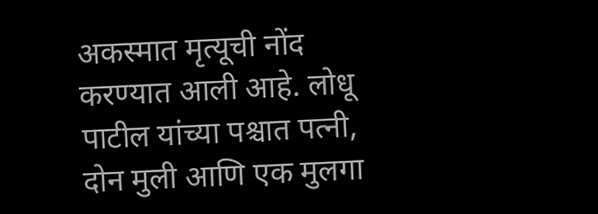अकस्मात मृत्यूची नोंद करण्यात आली आहे. लोधू पाटील यांच्या पश्चात पत्नी, दोन मुली आणि एक मुलगा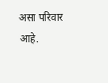असा परिवार आहे.